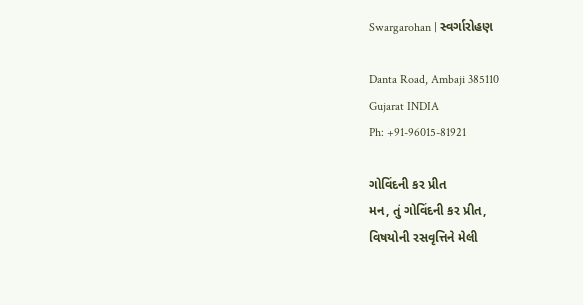Swargarohan | સ્વર્ગારોહણ

Danta Road, Ambaji 385110
Gujarat INDIA
Ph: +91-96015-81921

ગોવિંદની કર પ્રીત
મન, તું ગોવિંદની કર પ્રીત,
વિષયોની રસવૃત્તિને મેલી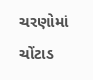ચરણોમાં ચોંટાડ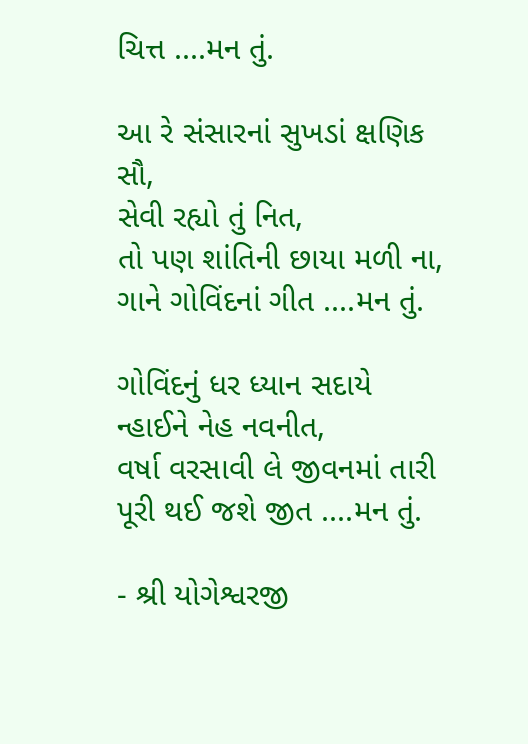ચિત્ત ....મન તું.

આ રે સંસારનાં સુખડાં ક્ષણિક સૌ,
સેવી રહ્યો તું નિત,
તો પણ શાંતિની છાયા મળી ના,
ગાને ગોવિંદનાં ગીત ....મન તું.

ગોવિંદનું ધર ધ્યાન સદાયે
ન્હાઈને નેહ નવનીત,
વર્ષા વરસાવી લે જીવનમાં તારી
પૂરી થઈ જશે જીત ....મન તું.

- શ્રી યોગેશ્વરજી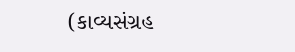(કાવ્યસંગ્રહ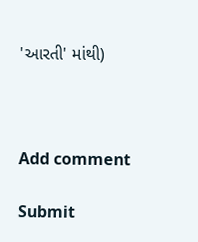'આરતી' માંથી)



Add comment

Submit